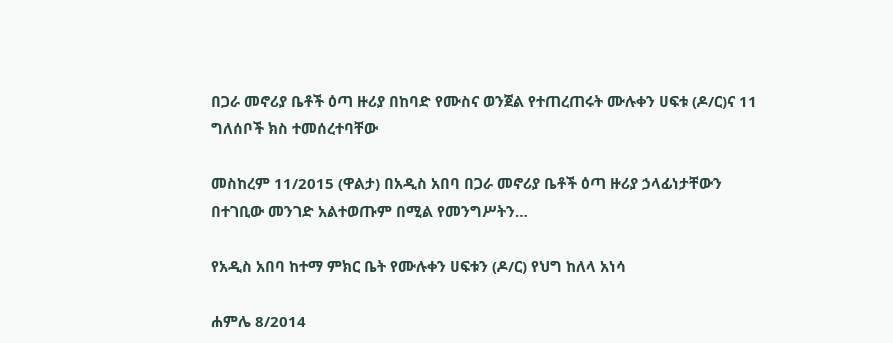በጋራ መኖሪያ ቤቶች ዕጣ ዙሪያ በከባድ የሙስና ወንጀል የተጠረጠሩት ሙሉቀን ሀፍቱ (ዶ/ር)ና 11 ግለሰቦች ክስ ተመሰረተባቸው

መስከረም 11/2015 (ዋልታ) በአዲስ አበባ በጋራ መኖሪያ ቤቶች ዕጣ ዙሪያ ኃላፊነታቸውን በተገቢው መንገድ አልተወጡም በሚል የመንግሥትን…

የአዲስ አበባ ከተማ ምክር ቤት የሙሉቀን ሀፍቱን (ዶ/ር) የህግ ከለላ አነሳ

ሐምሌ 8/2014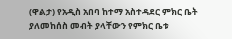(ዋልታ) የአዲስ አበባ ከተማ አስተዳደር ምክር ቤት ያለመከሰስ መብት ያላቸውን የምክር ቤቱ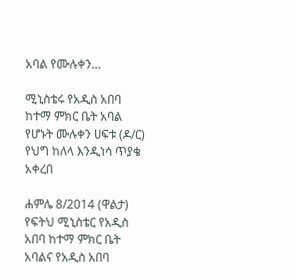አባል የሙሉቀን…

ሚኒስቴሩ የአዲስ አበባ ከተማ ምክር ቤት አባል የሆኑት ሙሉቀን ሀፍቱ (ዶ/ር) የህግ ከለላ እንዲነሳ ጥያቄ አቀረበ

ሐምሌ 8/2014 (ዋልታ) የፍትህ ሚኒስቴር የአዲስ አበባ ከተማ ምክር ቤት አባልና የአዲስ አበባ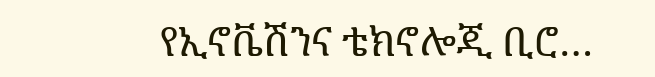የኢኖቬሽንና ቴክኖሎጂ ቢሮ…